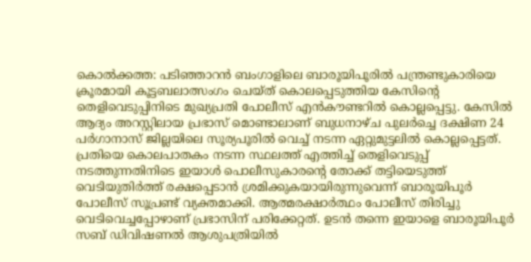കൊൽക്കത്ത: പടിഞ്ഞാറൻ ബംഗാളിലെ ബാരൂയിപൂരിൽ പന്ത്രണ്ടുകാരിയെ ക്രൂരമായി കൂട്ടബലാത്സംഗം ചെയ്ത് കൊലപ്പെടുത്തിയ കേസിന്റെ തെളിവെടുപ്പിനിടെ മുഖ്യപ്രതി പോലീസ് എൻകൗണ്ടറിൽ കൊല്ലപ്പെട്ടു. കേസിൽ ആദ്യം അറസ്റ്റിലായ പ്രഭാസ് മൊണ്ടാലാണ് ബുധനാഴ്ച പുലർച്ചെ ദക്ഷിണ 24 പർഗാനാസ് ജില്ലയിലെ സൂര്യപൂരിൽ വെച്ച് നടന്ന ഏറ്റുമുട്ടലിൽ കൊല്ലപ്പെട്ടത്. പ്രതിയെ കൊലപാതകം നടന്ന സ്ഥലത്ത് എത്തിച്ച് തെളിവെടുപ്പ് നടത്തുന്നതിനിടെ ഇയാൾ പൊലീസുകാരന്റെ തോക്ക് തട്ടിയെടുത്ത് വെടിയുതിർത്ത് രക്ഷപ്പെടാൻ ശ്രമിക്കുകയായിരുന്നുവെന്ന് ബാരൂയിപൂർ പോലീസ് സൂപ്രണ്ട് വ്യക്തമാക്കി. ആത്മരക്ഷാർത്ഥം പോലീസ് തിരിച്ചു വെടിവെച്ചപ്പോഴാണ് പ്രഭാസിന് പരിക്കേറ്റത്. ഉടൻ തന്നെ ഇയാളെ ബാരൂയിപൂർ സബ് ഡിവിഷണൽ ആശുപത്രിയിൽ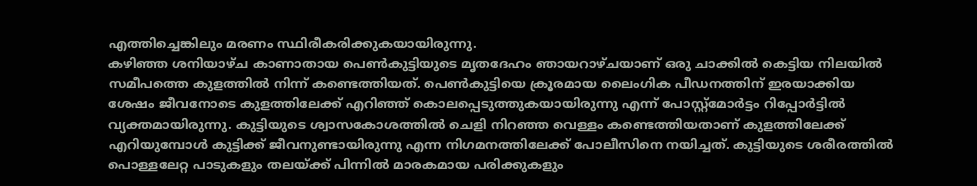എത്തിച്ചെങ്കിലും മരണം സ്ഥിരീകരിക്കുകയായിരുന്നു.
കഴിഞ്ഞ ശനിയാഴ്ച കാണാതായ പെൺകുട്ടിയുടെ മൃതദേഹം ഞായറാഴ്ചയാണ് ഒരു ചാക്കിൽ കെട്ടിയ നിലയിൽ സമീപത്തെ കുളത്തിൽ നിന്ന് കണ്ടെത്തിയത്. പെൺകുട്ടിയെ ക്രൂരമായ ലൈംഗിക പീഡനത്തിന് ഇരയാക്കിയ ശേഷം ജീവനോടെ കുളത്തിലേക്ക് എറിഞ്ഞ് കൊലപ്പെടുത്തുകയായിരുന്നു എന്ന് പോസ്റ്റ്മോർട്ടം റിപ്പോർട്ടിൽ വ്യക്തമായിരുന്നു. കുട്ടിയുടെ ശ്വാസകോശത്തിൽ ചെളി നിറഞ്ഞ വെള്ളം കണ്ടെത്തിയതാണ് കുളത്തിലേക്ക് എറിയുമ്പോൾ കുട്ടിക്ക് ജീവനുണ്ടായിരുന്നു എന്ന നിഗമനത്തിലേക്ക് പോലീസിനെ നയിച്ചത്. കുട്ടിയുടെ ശരീരത്തിൽ പൊള്ളലേറ്റ പാടുകളും തലയ്ക്ക് പിന്നിൽ മാരകമായ പരിക്കുകളും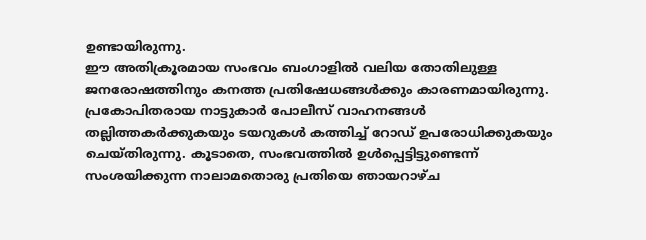ഉണ്ടായിരുന്നു.
ഈ അതിക്രൂരമായ സംഭവം ബംഗാളിൽ വലിയ തോതിലുള്ള ജനരോഷത്തിനും കനത്ത പ്രതിഷേധങ്ങൾക്കും കാരണമായിരുന്നു. പ്രകോപിതരായ നാട്ടുകാർ പോലീസ് വാഹനങ്ങൾ തല്ലിത്തകർക്കുകയും ടയറുകൾ കത്തിച്ച് റോഡ് ഉപരോധിക്കുകയും ചെയ്തിരുന്നു. കൂടാതെ, സംഭവത്തിൽ ഉൾപ്പെട്ടിട്ടുണ്ടെന്ന് സംശയിക്കുന്ന നാലാമതൊരു പ്രതിയെ ഞായറാഴ്ച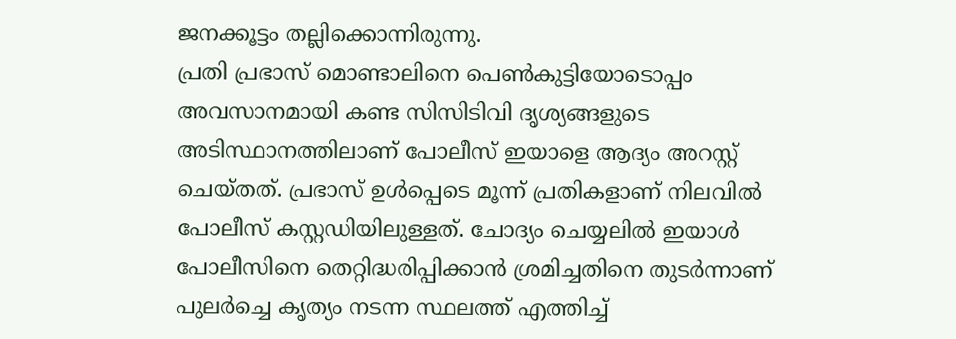ജനക്കൂട്ടം തല്ലിക്കൊന്നിരുന്നു.
പ്രതി പ്രഭാസ് മൊണ്ടാലിനെ പെൺകുട്ടിയോടൊപ്പം അവസാനമായി കണ്ട സിസിടിവി ദൃശ്യങ്ങളുടെ അടിസ്ഥാനത്തിലാണ് പോലീസ് ഇയാളെ ആദ്യം അറസ്റ്റ് ചെയ്തത്. പ്രഭാസ് ഉൾപ്പെടെ മൂന്ന് പ്രതികളാണ് നിലവിൽ പോലീസ് കസ്റ്റഡിയിലുള്ളത്. ചോദ്യം ചെയ്യലിൽ ഇയാൾ പോലീസിനെ തെറ്റിദ്ധരിപ്പിക്കാൻ ശ്രമിച്ചതിനെ തുടർന്നാണ് പുലർച്ചെ കൃത്യം നടന്ന സ്ഥലത്ത് എത്തിച്ച്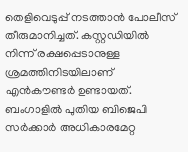തെളിവെടുപ്പ് നടത്താൻ പോലീസ് തീരുമാനിച്ചത്. കസ്റ്റഡിയിൽ നിന്ന് രക്ഷപ്പെടാനുള്ള ശ്രമത്തിനിടയിലാണ് എൻകൗണ്ടർ ഉണ്ടായത്. ബംഗാളിൽ പുതിയ ബിജെപി സർക്കാർ അധികാരമേറ്റ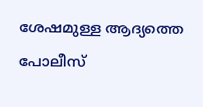ശേഷമുള്ള ആദ്യത്തെ പോലീസ്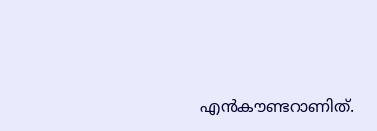എൻകൗണ്ടറാണിത്.